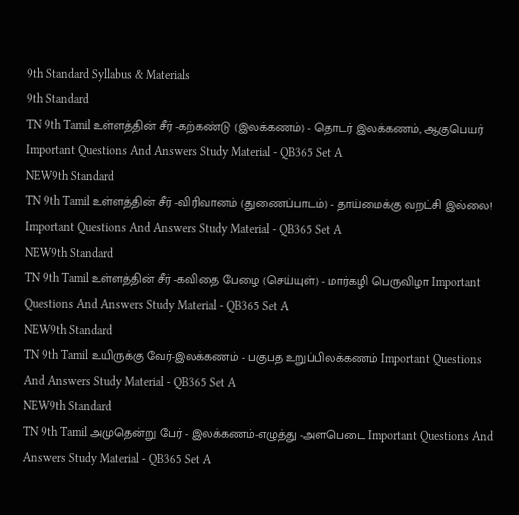9th Standard Syllabus & Materials
9th Standard
TN 9th Tamil உள்ளத்தின் சீர் -கற்கண்டு (இலக்கணம்) - தொடர் இலக்கணம், ஆகுபெயர் Important Questions And Answers Study Material - QB365 Set A
NEW9th Standard
TN 9th Tamil உள்ளத்தின் சீர் -விரிவானம் (துணைப்பாடம்) - தாய்மைக்கு வறட்சி இல்லை! Important Questions And Answers Study Material - QB365 Set A
NEW9th Standard
TN 9th Tamil உள்ளத்தின் சீர் -கவிதை பேழை (செய்யுள்) - மார்கழி பெருவிழா Important Questions And Answers Study Material - QB365 Set A
NEW9th Standard
TN 9th Tamil உயிருக்கு வேர்-இலக்கணம் - பகுபத உறுப்பிலக்கணம் Important Questions And Answers Study Material - QB365 Set A
NEW9th Standard
TN 9th Tamil அமுதென்று பேர் - இலக்கணம்-எழுத்து -அளபெடை Important Questions And Answers Study Material - QB365 Set A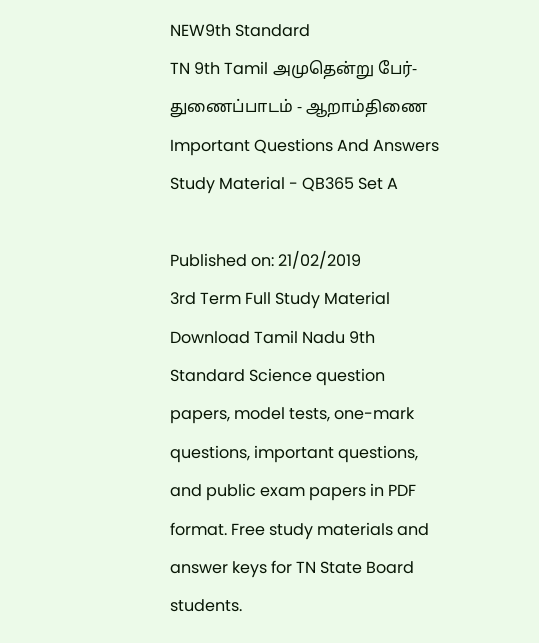NEW9th Standard
TN 9th Tamil அமுதென்று பேர்-துணைப்பாடம் - ஆறாம்திணை Important Questions And Answers Study Material - QB365 Set A

Published on: 21/02/2019
3rd Term Full Study Material
Download Tamil Nadu 9th Standard Science question papers, model tests, one-mark questions, important questions, and public exam papers in PDF format. Free study materials and answer keys for TN State Board students.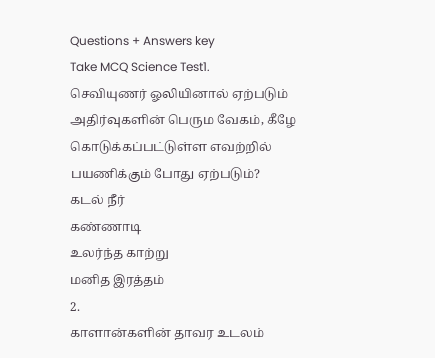Questions + Answers key
Take MCQ Science Test1.
செவியுணர் ஓலியினால் ஏற்படும் அதிர்வுகளின் பெரும வேகம், கீழே கொடுக்கப்பட்டுள்ள எவற்றில் பயணிக்கும் போது ஏற்படும்?
கடல் நீர்
கண்ணாடி
உலர்ந்த காற்று
மனித இரத்தம்
2.
காளான்களின் தாவர உடலம்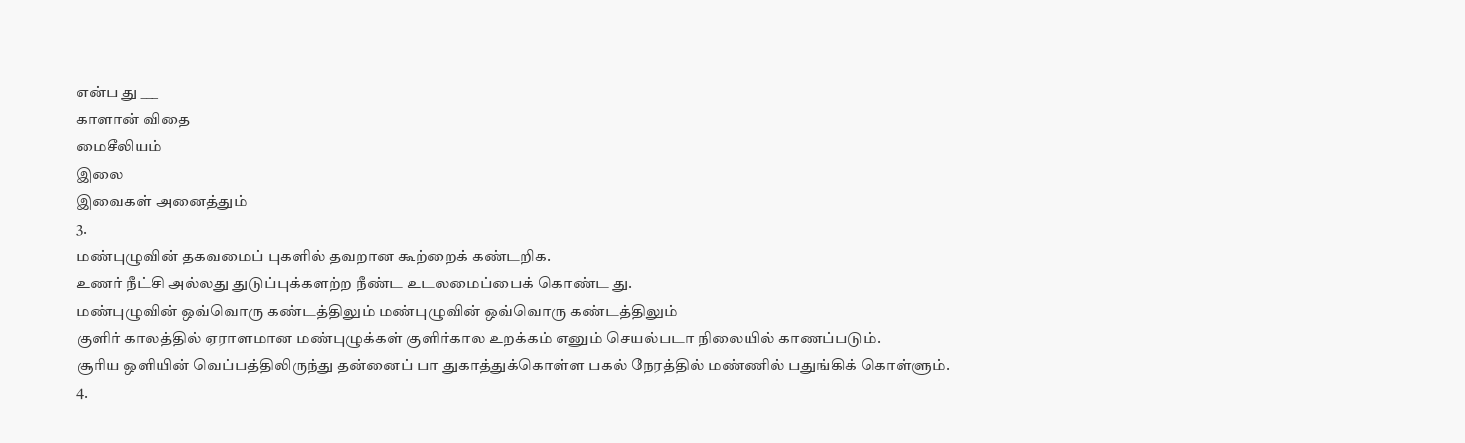என்ப து ___
காளான் விதை
மைசீலியம்
இலை
இவைகள் அனைத்தும்
3.
மண்புழுவின் தகவமைப் புகளில் தவறான கூற்றைக் கண்டறிக.
உணர் நீட்சி அல்லது துடுப்புக்களற்ற நீண்ட உடலமைப்பைக் கொண்ட து.
மண்புழுவின் ஒவ்வொரு கண்டத்திலும் மண்புழுவின் ஒவ்வொரு கண்டத்திலும்
குளிர் காலத்தில் ஏராளமான மண்புழுக்கள் குளிர்கால உறக்கம் எனும் செயல்படா நிலையில் காணப்படும்.
சூரிய ஒளியின் வெப்பத்திலிருந்து தன்னைப் பா துகாத்துக்கொள்ள பகல் நேரத்தில் மண்ணில் பதுங்கிக் கொள்ளும்.
4.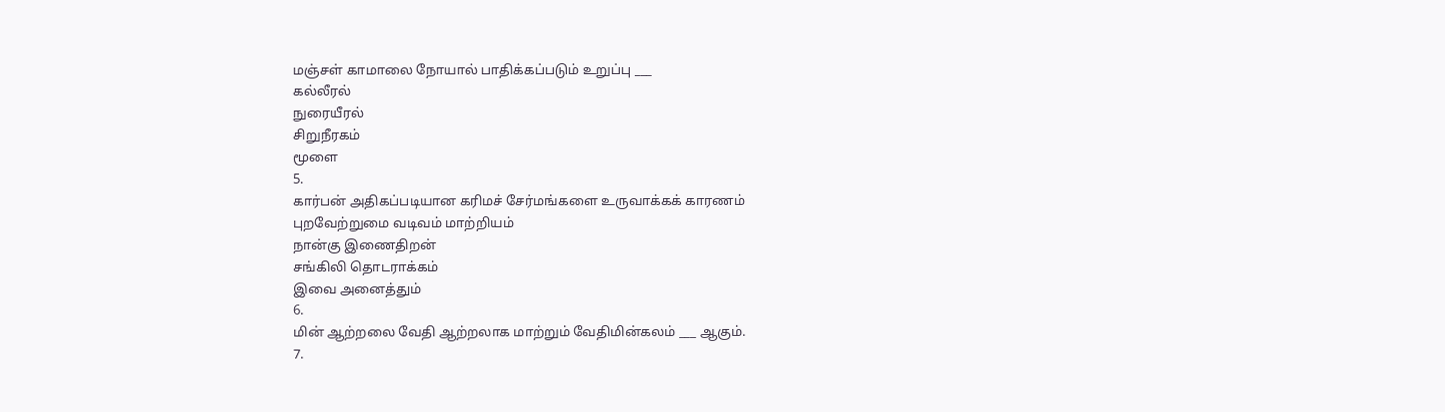மஞ்சள் காமாலை நோயால் பாதிக்கப்படும் உறுப்பு ___
கல்லீரல்
நுரையீரல்
சிறுநீரகம்
மூளை
5.
கார்பன் அதிகப்படியான கரிமச் சேர்மங்களை உருவாக்கக் காரணம்
புறவேற்றுமை வடிவம் மாற்றியம்
நான்கு இணைதிறன்
சங்கிலி தொடராக்கம்
இவை அனைத்தும்
6.
மின் ஆற்றலை வேதி ஆற்றலாக மாற்றும் வேதிமின்கலம் ___ ஆகும்.
7.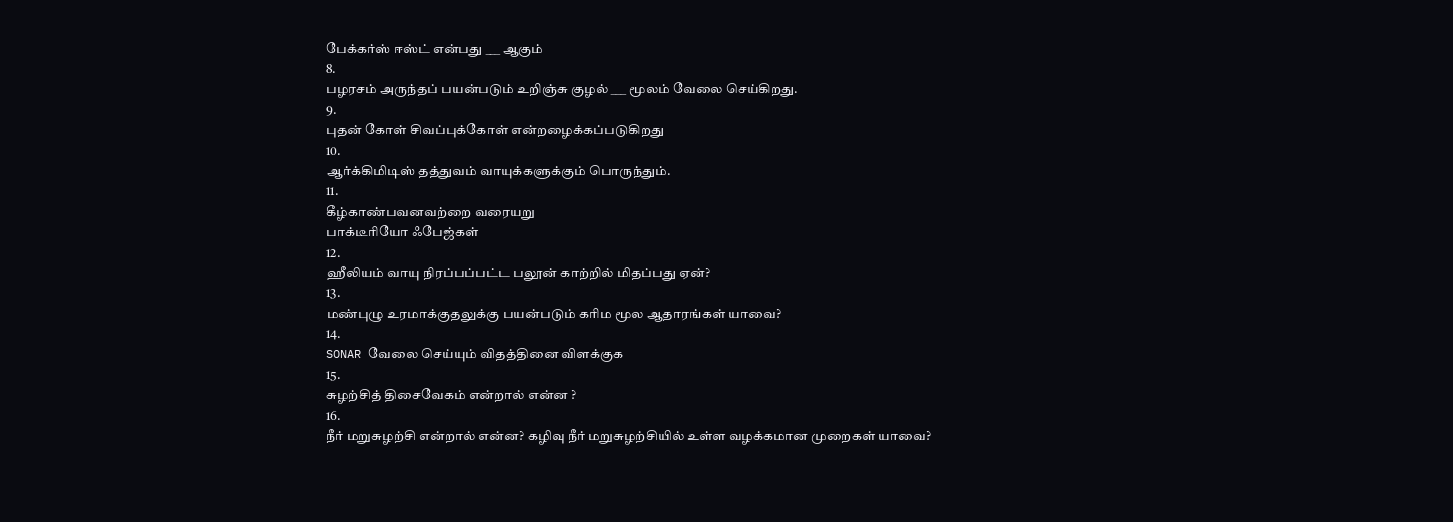பேக்கர்ஸ் ஈஸ்ட் என்பது ___ ஆகும்
8.
பழரசம் அருந்தப் பயன்படும் உறிஞ்சு குழல் ___ மூலம் வேலை செய்கிறது.
9.
புதன் கோள் சிவப்புக்கோள் என்றழைக்கப்படுகிறது
10.
ஆர்க்கிமிடிஸ் தத்துவம் வாயுக்களுக்கும் பொருந்தும்.
11.
கீழ்காண்பவனவற்றை வரையறு
பாக்டீரியோ ஃபேஜ்கள்
12.
ஹீலியம் வாயு நிரப்பப்பட்ட பலூன் காற்றில் மிதப்பது ஏன்?
13.
மண்புழு உரமாக்குதலுக்கு பயன்படும் கரிம மூல ஆதாரங்கள் யாவை?
14.
SONAR வேலை செய்யும் விதத்தினை விளக்குக
15.
சுழற்சித் திசைவேகம் என்றால் என்ன ?
16.
நீர் மறுசுழற்சி என்றால் என்ன? கழிவு நீர் மறுசுழற்சியில் உள்ள வழக்கமான முறைகள் யாவை?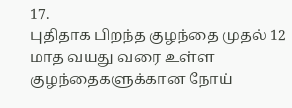17.
புதிதாக பிறந்த குழந்தை முதல் 12 மாத வயது வரை உள்ள குழந்தைகளுக்கான நோய்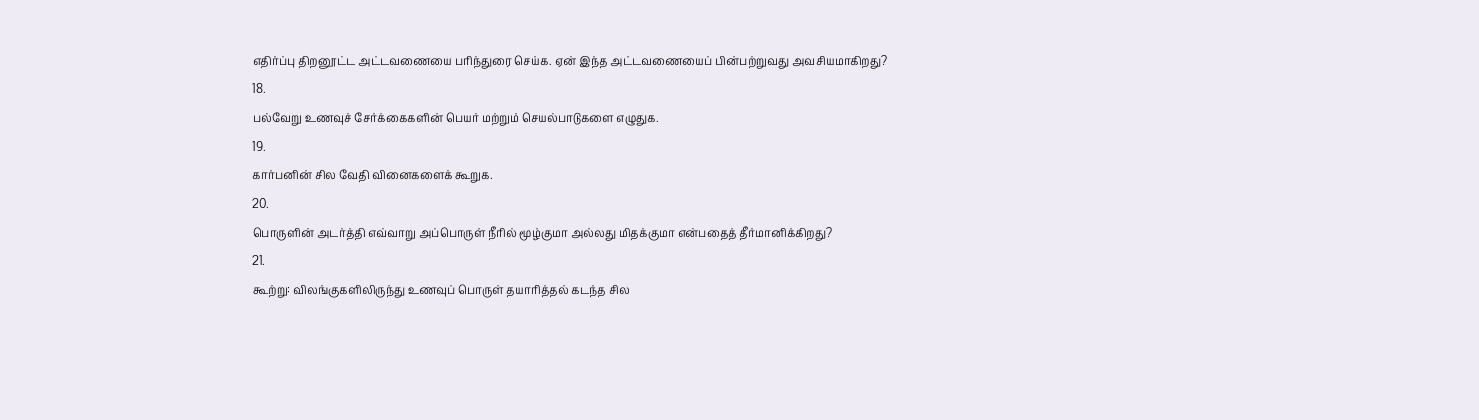எதிர்ப்பு திறனூட்ட அட்டவணையை பரிந்துரை செய்க. ஏன் இந்த அட்டவணையைப் பின்பற்றுவது அவசியமாகிறது?
18.
பல்வேறு உணவுச் சேர்க்கைகளின் பெயர் மற்றும் செயல்பாடுகளை எழுதுக.
19.
கார்பனின் சில வேதி வினைகளைக் கூறுக.
20.
பொருளின் அடர்த்தி எவ்வாறு அப்பொருள் நீரில் மூழ்குமா அல்லது மிதக்குமா என்பதைத் தீர்மானிக்கிறது?
21.
கூற்று: விலங்குகளிலிருந்து உணவுப் பொருள் தயாரித்தல் கடந்த சில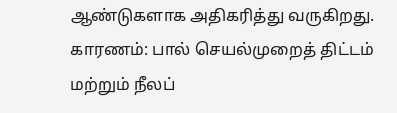ஆண்டுகளாக அதிகரித்து வருகிறது.
காரணம்: பால் செயல்முறைத் திட்டம் மற்றும் நீலப்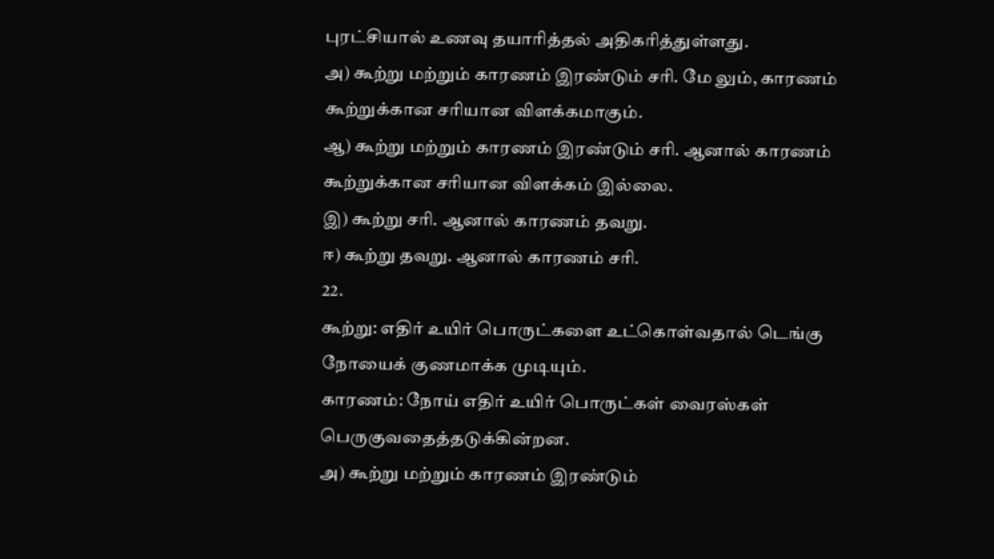புரட்சியால் உணவு தயாரித்தல் அதிகரித்துள்ளது.
அ) கூற்று மற்றும் காரணம் இரண்டும் சரி. மே லும், காரணம் கூற்றுக்கான சரியான விளக்கமாகும்.
ஆ) கூற்று மற்றும் காரணம் இரண்டும் சரி. ஆனால் காரணம் கூற்றுக்கான சரியான விளக்கம் இல்லை.
இ) கூற்று சரி. ஆனால் காரணம் தவறு.
ஈ) கூற்று தவறு. ஆனால் காரணம் சரி.
22.
கூற்று: எதிர் உயிர் பொருட்களை உட்கொள்வதால் டெங்கு நோயைக் குணமாக்க முடியும்.
காரணம்: நோய் எதிர் உயிர் பொருட்கள் வைரஸ்கள் பெருகுவதைத்தடுக்கின்றன.
அ) கூற்று மற்றும் காரணம் இரண்டும்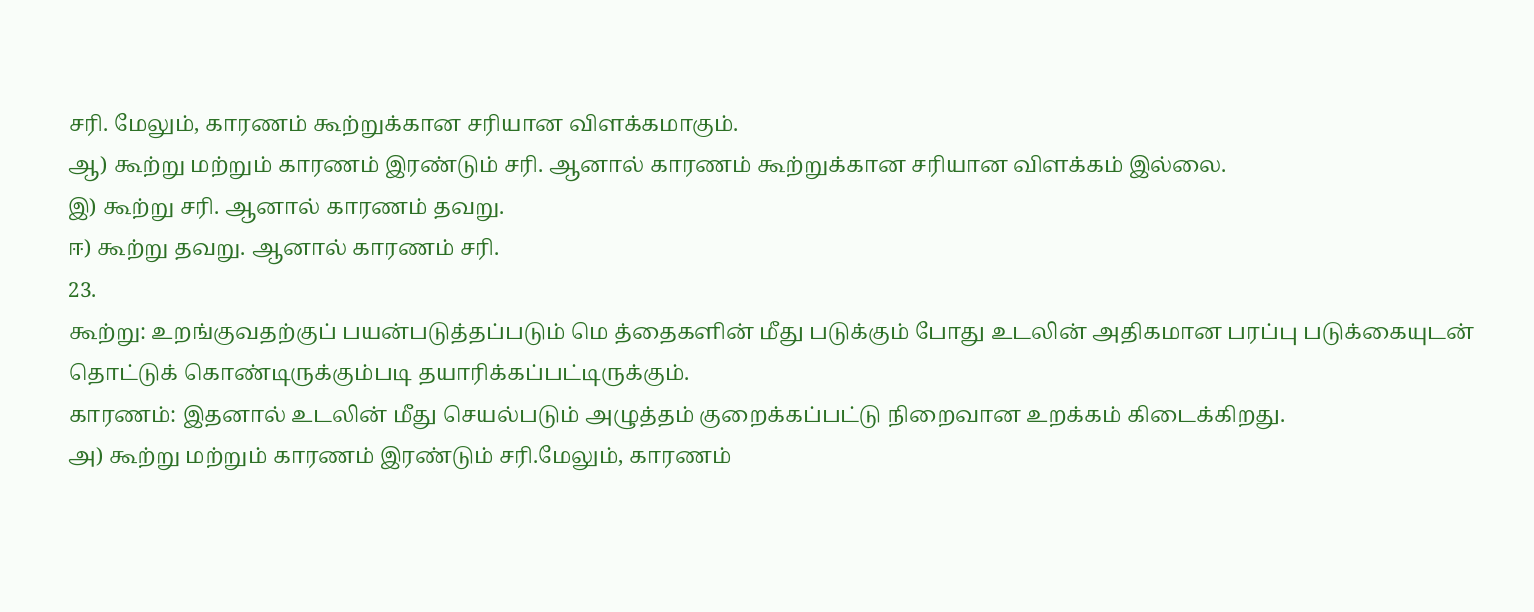சரி. மேலும், காரணம் கூற்றுக்கான சரியான விளக்கமாகும்.
ஆ) கூற்று மற்றும் காரணம் இரண்டும் சரி. ஆனால் காரணம் கூற்றுக்கான சரியான விளக்கம் இல்லை.
இ) கூற்று சரி. ஆனால் காரணம் தவறு.
ஈ) கூற்று தவறு. ஆனால் காரணம் சரி.
23.
கூற்று: உறங்குவதற்குப் பயன்படுத்தப்படும் மெ த்தைகளின் மீது படுக்கும் போது உடலின் அதிகமான பரப்பு படுக்கையுடன் தொட்டுக் கொண்டிருக்கும்படி தயாரிக்கப்பட்டிருக்கும்.
காரணம்: இதனால் உடலின் மீது செயல்படும் அழுத்தம் குறைக்கப்பட்டு நிறைவான உறக்கம் கிடைக்கிறது.
அ) கூற்று மற்றும் காரணம் இரண்டும் சரி.மேலும், காரணம்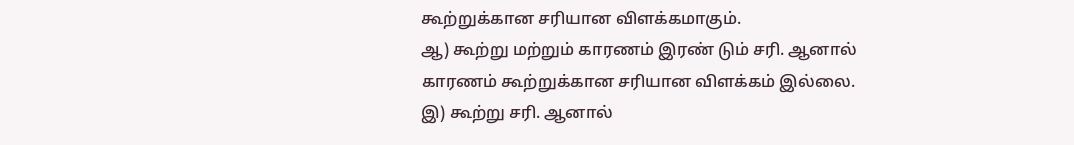கூற்றுக்கான சரியான விளக்கமாகும்.
ஆ) கூற்று மற்றும் காரணம் இரண் டும் சரி. ஆனால் காரணம் கூற்றுக்கான சரியான விளக்கம் இல்லை.
இ) கூற்று சரி. ஆனால்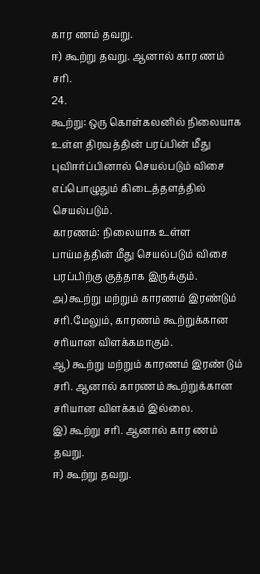கார ணம் தவறு.
ஈ) கூற்று தவறு. ஆனால் கார ணம் சரி.
24.
கூற்று: ஒரு கொள்கலனில் நிலையாக உள்ள திரவத்தின் பரப்பின் மீது புவிஈர்ப்பினால் செயல்படும் விசை எப்பொழுதும் கிடைத்தளத்தில் செயல்படும்.
காரணம்: நிலையாக உள்ள பாய்மத்தின் மீது செயல்படும் விசை பரப்பிற்கு குத்தாக இருக்கும்.
அ) கூற்று மற்றும் காரணம் இரண்டும் சரி.மேலும், காரணம் கூற்றுக்கான சரியான விளக்கமாகும்.
ஆ) கூற்று மற்றும் காரணம் இரண் டும் சரி. ஆனால் காரணம் கூற்றுக்கான சரியான விளக்கம் இல்லை.
இ) கூற்று சரி. ஆனால் கார ணம் தவறு.
ஈ) கூற்று தவறு.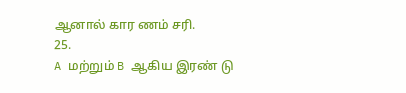ஆனால் கார ணம் சரி.
25.
A மற்றும் B ஆகிய இரண் டு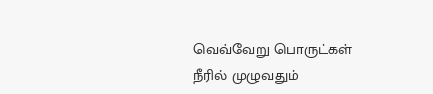வெவ்வேறு பொருட்கள் நீரில் முழுவதும்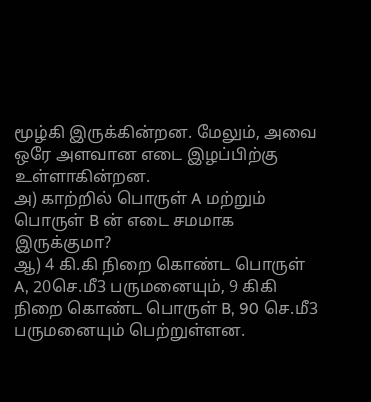மூழ்கி இருக்கின்றன. மேலும், அவை ஒரே அளவான எடை இழப்பிற்கு உள்ளாகின்றன.
அ) காற்றில் பொருள் A மற்றும் பொருள் B ன் எடை சமமாக இருக்குமா?
ஆ) 4 கி.கி நிறை கொண்ட பொருள் A, 20செ.மீ3 பருமனையும், 9 கிகி நிறை கொண்ட பொருள் B, 90 செ.மீ3 பருமனையும் பெற்றுள்ளன.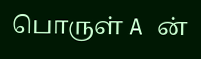பொருள் A ன்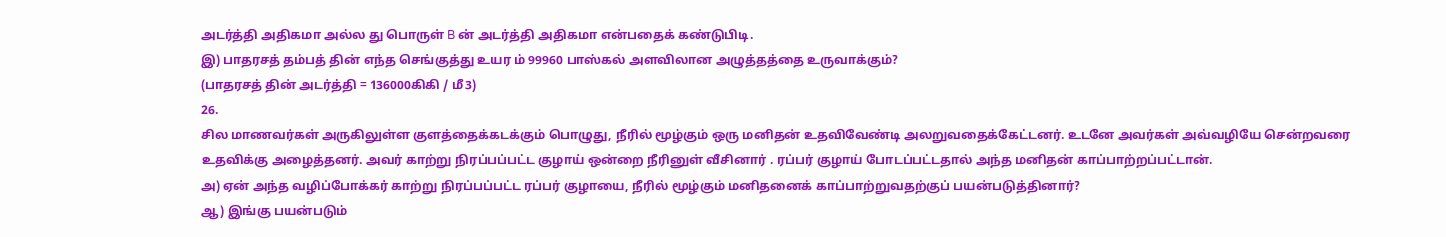அடர்த்தி அதிகமா அல்ல து பொருள் B ன் அடர்த்தி அதிகமா என்பதைக் கண்டுபிடி.
இ) பாதரசத் தம்பத் தின் எந்த செங்குத்து உயர ம் 99960 பாஸ்கல் அளவிலான அழுத்தத்தை உருவாக்கும்?
(பாதரசத் தின் அடர்த்தி = 136000கிகி / மீ3)
26.
சில மாணவர்கள் அருகிலுள்ள குளத்தைக்கடக்கும் பொழுது, நீரில் மூழ்கும் ஒரு மனிதன் உதவிவேண்டி அலறுவதைக்கேட்டனர். உடனே அவர்கள் அவ்வழியே சென்றவரை உதவிக்கு அழைத்தனர். அவர் காற்று நிரப்பப்பட்ட குழாய் ஒன்றை நீரினுள் வீசினார் . ரப்பர் குழாய் போடப்பட்டதால் அந்த மனிதன் காப்பாற்றப்பட்டான்.
அ) ஏன் அந்த வழிப்போக்கர் காற்று நிரப்பப்பட்ட ரப்பர் குழாயை, நீரில் மூழ்கும் மனிதனைக் காப்பாற்றுவதற்குப் பயன்படுத்தினார்?
ஆ) இங்கு பயன்படும்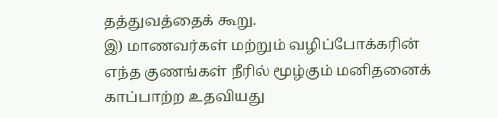தத்துவத்தைக் கூறு.
இ) மாணவர்கள் மற்றும் வழிப்போக்கரின் எந்த குணங்கள் நீரில் மூழ்கும் மனிதனைக் காப்பாற்ற உதவியது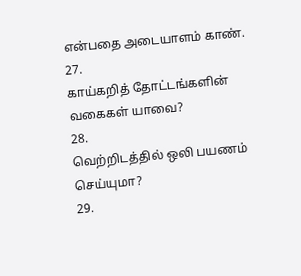என்பதை அடையாளம் காண்.
27.
காய்கறித் தோட்டங்களின் வகைகள் யாவை?
28.
வெற்றிடத்தில் ஒலி பயணம் செய்யுமா?
29.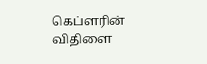கெப்ளரின் விதிளை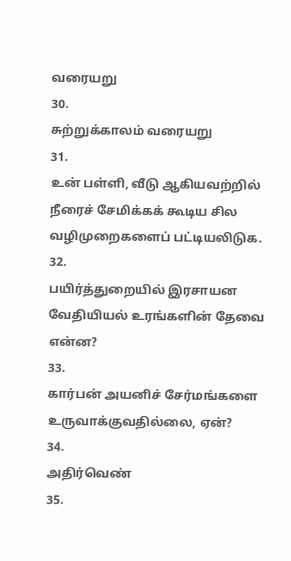வரையறு
30.
சுற்றுக்காலம் வரையறு
31.
உன் பள்ளி, வீடு ஆகியவற்றில் நீரைச் சேமிக்கக் கூடிய சில வழிமுறைகளைப் பட்டியலிடுக.
32.
பயிர்த்துறையில் இரசாயன வேதியியல் உரங்களின் தேவை என்ன?
33.
கார்பன் அயனிச் சேர்மங்களை உருவாக்குவதில்லை, ஏன்?
34.
அதிர்வெண்
35.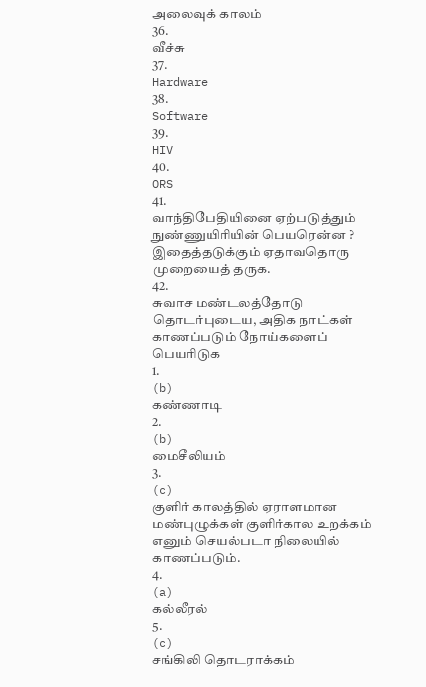அலைவுக் காலம்
36.
வீச்சு
37.
Hardware
38.
Software
39.
HIV
40.
ORS
41.
வாந்திபேதியினை ஏற்படுத்தும் நுண்ணுயிரியின் பெயரென்ன ? இதைத்தடுக்கும் ஏதாவதொரு முறையைத் தருக.
42.
சுவாச மண்டலத்தோடு தொடர்புடைய, அதிக நாட்கள் காணப்படும் நோய்களைப் பெயரிடுக
1.
(b)
கண்ணாடி
2.
(b)
மைசீலியம்
3.
(c)
குளிர் காலத்தில் ஏராளமான மண்புழுக்கள் குளிர்கால உறக்கம் எனும் செயல்படா நிலையில் காணப்படும்.
4.
(a)
கல்லீரல்
5.
(c)
சங்கிலி தொடராக்கம்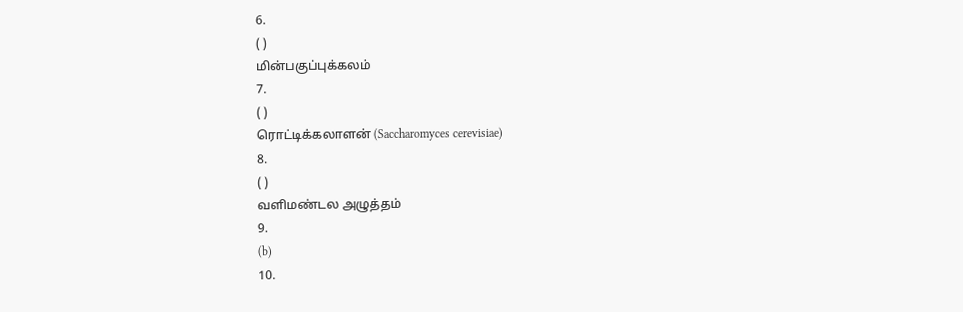6.
( )
மின்பகுப்புக்கலம்
7.
( )
ரொட்டிக்கலாளன் (Saccharomyces cerevisiae)
8.
( )
வளிமண்டல அழுத்தம்
9.
(b)
10.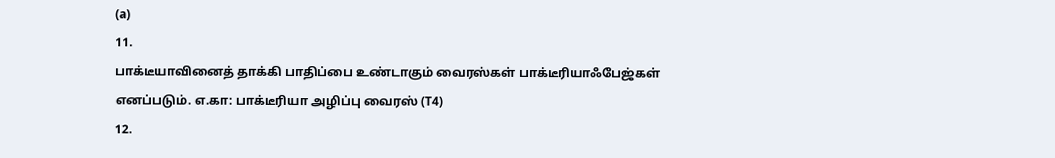(a)
11.
பாக்டீயாவினைத் தாக்கி பாதிப்பை உண்டாகும் வைரஸ்கள் பாக்டீரியாஃபேஜ்கள் எனப்படும். எ.கா: பாக்டீரியா அழிப்பு வைரஸ் (T4)
12.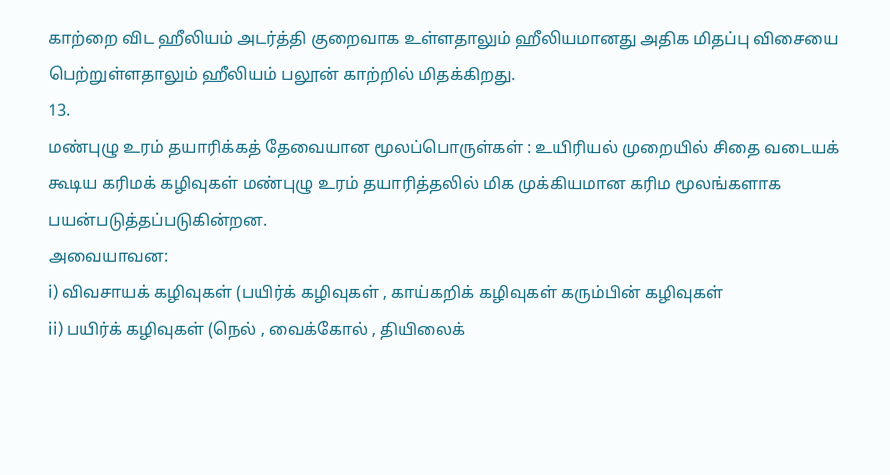காற்றை விட ஹீலியம் அடர்த்தி குறைவாக உள்ளதாலும் ஹீலியமானது அதிக மிதப்பு விசையை பெற்றுள்ளதாலும் ஹீலியம் பலூன் காற்றில் மிதக்கிறது.
13.
மண்புழு உரம் தயாரிக்கத் தேவையான மூலப்பொருள்கள் : உயிரியல் முறையில் சிதை வடையக் கூடிய கரிமக் கழிவுகள் மண்புழு உரம் தயாரித்தலில் மிக முக்கியமான கரிம மூலங்களாக பயன்படுத்தப்படுகின்றன.
அவையாவன:
i) விவசாயக் கழிவுகள் (பயிர்க் கழிவுகள் , காய்கறிக் கழிவுகள் கரும்பின் கழிவுகள்
ii) பயிர்க் கழிவுகள் (நெல் , வைக்கோல் , தியிலைக்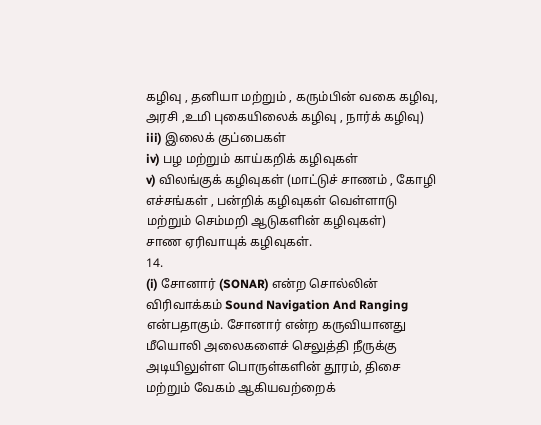கழிவு , தனியா மற்றும் , கரும்பின் வகை கழிவு, அரசி ,உமி புகையிலைக் கழிவு , நார்க் கழிவு)
iii) இலைக் குப்பைகள்
iv) பழ மற்றும் காய்கறிக் கழிவுகள்
v) விலங்குக் கழிவுகள் (மாட்டுச் சாணம் , கோழி எச்சங்கள் , பன்றிக் கழிவுகள் வெள்ளாடு மற்றும் செம்மறி ஆடுகளின் கழிவுகள்)
சாண ஏரிவாயுக் கழிவுகள்.
14.
(i) சோனார் (SONAR) என்ற சொல்லின் விரிவாக்கம் Sound Navigation And Ranging என்பதாகும். சோனார் என்ற கருவியானது மீயொலி அலைகளைச் செலுத்தி நீருக்கு அடியிலுள்ள பொருள்களின் தூரம், திசை மற்றும் வேகம் ஆகியவற்றைக்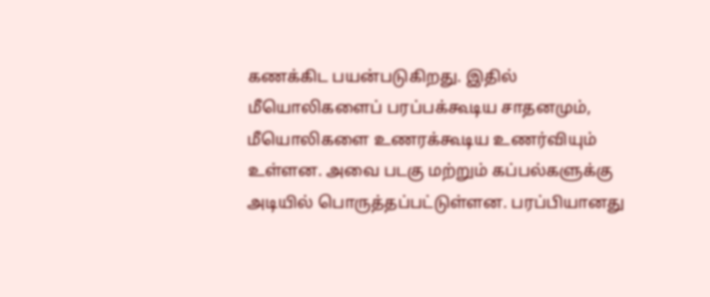கணக்கிட பயன்படுகிறது. இதில் மீயொலிகளைப் பரப்பக்கூடிய சாதனமும், மீயொலிகளை உணரக்கூடிய உணர்வியும் உள்ளன. அவை படகு மற்றும் கப்பல்களுக்கு அடியில் பொருத்தப்பட்டுள்ளன. பரப்பியானது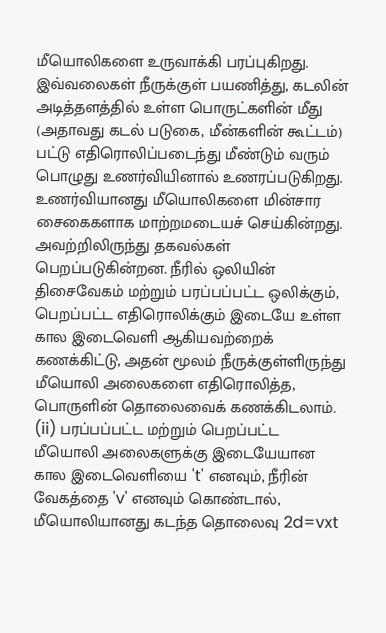மீயொலிகளை உருவாக்கி பரப்புகிறது. இவ்வலைகள் நீருக்குள் பயணித்து, கடலின் அடித்தளத்தில் உள்ள பொருட்களின் மீது (அதாவது கடல் படுகை, மீன்களின் கூட்டம்) பட்டு எதிரொலிப்படைந்து மீண்டும் வரும் பொழுது உணர்வியினால் உணரப்படுகிறது. உணர்வியானது மீயொலிகளை மின்சார சைகைகளாக மாற்றமடையச் செய்கின்றது. அவற்றிலிருந்து தகவல்கள் பெறப்படுகின்றன. நீரில் ஒலியின் திசைவேகம் மற்றும் பரப்பப்பட்ட ஒலிக்கும், பெறப்பட்ட எதிரொலிக்கும் இடையே உள்ள கால இடைவெளி ஆகியவற்றைக் கணக்கிட்டு, அதன் மூலம் நீருக்குள்ளிருந்து மீயொலி அலைகளை எதிரொலித்த, பொருளின் தொலைவைக் கணக்கிடலாம்.
(ii) பரப்பப்பட்ட மற்றும் பெறப்பட்ட மீயொலி அலைகளுக்கு இடையேயான கால இடைவெளியை 't' எனவும், நீரின் வேகத்தை 'v' எனவும் கொண்டால், மீயொலியானது கடந்த தொலைவு 2d=vxt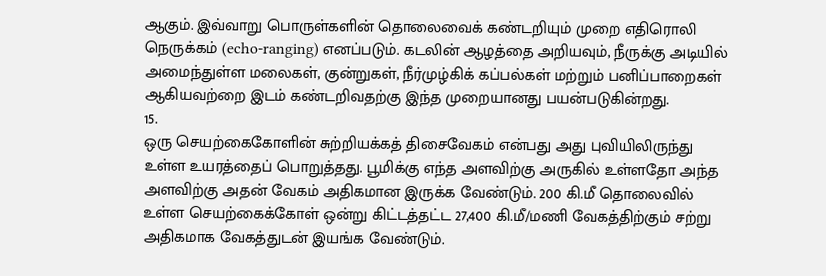ஆகும். இவ்வாறு பொருள்களின் தொலைவைக் கண்டறியும் முறை எதிரொலி நெருக்கம் (echo-ranging) எனப்படும். கடலின் ஆழத்தை அறியவும், நீருக்கு அடியில் அமைந்துள்ள மலைகள், குன்றுகள், நீர்முழ்கிக் கப்பல்கள் மற்றும் பனிப்பாறைகள் ஆகியவற்றை இடம் கண்டறிவதற்கு இந்த முறையானது பயன்படுகின்றது.
15.
ஒரு செயற்கைகோளின் சுற்றியக்கத் திசைவேகம் என்பது அது புவியிலிருந்து உள்ள உயரத்தைப் பொறுத்தது. பூமிக்கு எந்த அளவிற்கு அருகில் உள்ளதோ அந்த அளவிற்கு அதன் வேகம் அதிகமான இருக்க வேண்டும். 200 கி.மீ தொலைவில் உள்ள செயற்கைக்கோள் ஒன்று கிட்டத்தட்ட 27,400 கி.மீ/மணி வேகத்திற்கும் சற்று அதிகமாக வேகத்துடன் இயங்க வேண்டும்.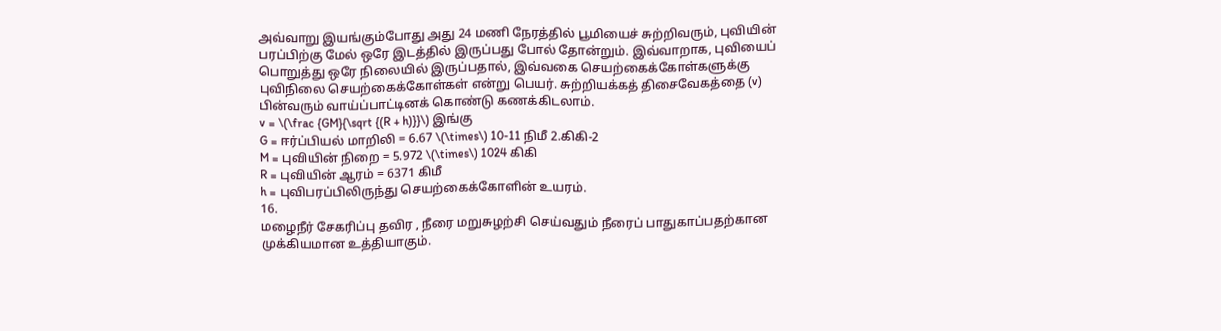அவ்வாறு இயங்கும்போது அது 24 மணி நேரத்தில் பூமியைச் சுற்றிவரும், புவியின் பரப்பிற்கு மேல் ஒரே இடத்தில் இருப்பது போல் தோன்றும். இவ்வாறாக, புவியைப் பொறுத்து ஒரே நிலையில் இருப்பதால், இவ்வகை செயற்கைக்கோள்களுக்கு புவிநிலை செயற்கைக்கோள்கள் என்று பெயர். சுற்றியக்கத் திசைவேகத்தை (v) பின்வரும் வாய்ப்பாட்டினக் கொண்டு கணக்கிடலாம்.
v = \(\frac {GM}{\sqrt {(R + h)}}\) இங்கு
G = ஈர்ப்பியல் மாறிலி = 6.67 \(\times\) 10-11 நிமீ 2.கிகி-2
M = புவியின் நிறை = 5.972 \(\times\) 1024 கிகி
R = புவியின் ஆரம் = 6371 கிமீ
h = புவிபரப்பிலிருந்து செயற்கைக்கோளின் உயரம்.
16.
மழைநீர் சேகரிப்பு தவிர , நீரை மறுசுழற்சி செய்வதும் நீரைப் பாதுகாப்பதற்கான முக்கியமான உத்தியாகும்.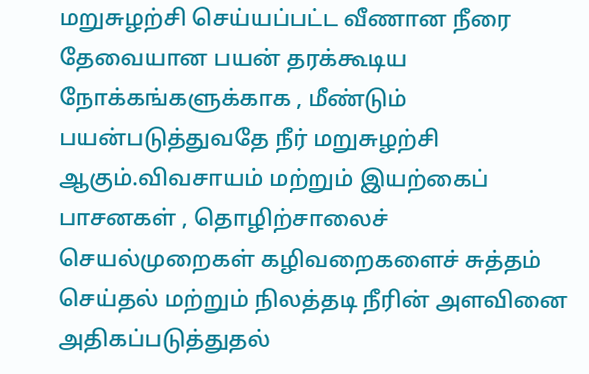மறுசுழற்சி செய்யப்பட்ட வீணான நீரை தேவையான பயன் தரக்கூடிய நோக்கங்களுக்காக , மீண்டும் பயன்படுத்துவதே நீர் மறுசுழற்சி ஆகும்.விவசாயம் மற்றும் இயற்கைப் பாசனகள் , தொழிற்சாலைச் செயல்முறைகள் கழிவறைகளைச் சுத்தம் செய்தல் மற்றும் நிலத்தடி நீரின் அளவினை அதிகப்படுத்துதல்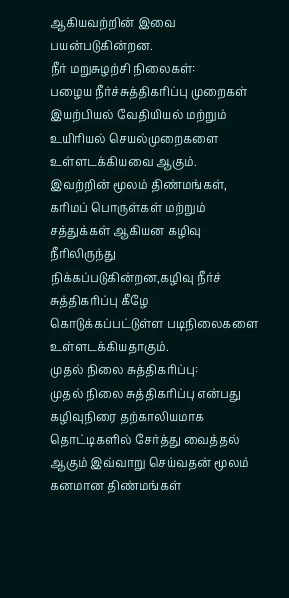ஆகியவற்றின் இவை பயன்படுகின்றன.
நீர் மறுசுழற்சி நிலைகள்:
பழைய நீர்ச்சுத்திகரிப்பு முறைகள் இயற்பியல் வேதியியல் மற்றும் உயிரியல் செயல்முறைகளை உள்ளடக்கியவை ஆகும். இவற்றின் மூலம் திண்மங்கள், கரிமப் பொருள்கள் மற்றும் சத்துக்கள் ஆகியன கழிவு நீரிலிருந்து நிக்கப்படுகின்றன,கழிவு நீர்ச் சுத்திகரிப்பு கீழே கொடுக்கப்பட்டுள்ள படிநிலைகளை உள்ளடக்கியதாகும்.
முதல் நிலை சுத்திகரிப்பு:
முதல் நிலை சுத்திகரிப்பு என்பது கழிவுநிரை தற்காலியமாக தொட்டிகளில் சேர்த்து வைத்தல் ஆகும் இவ்வாறு செய்வதன் மூலம் கனமான திண்மங்கள்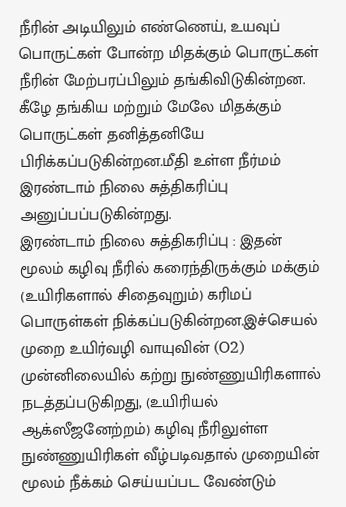நீரின் அடியிலும் எண்ணெய், உயவுப் பொருட்கள் போன்ற மிதக்கும் பொருட்கள் நீரின் மேற்பரப்பிலும் தங்கிவிடுகின்றன. கீழே தங்கிய மற்றும் மேலே மிதக்கும் பொருட்கள் தனித்தனியே பிரிக்கப்படுகின்றன.மீதி உள்ள நீர்மம் இரண்டாம் நிலை சுத்திகரிப்பு அனுப்பப்படுகின்றது.
இரண்டாம் நிலை சுத்திகரிப்பு : இதன் மூலம் கழிவு நீரில் கரைந்திருக்கும் மக்கும் (உயிரிகளால் சிதைவுறும்) கரிமப் பொருள்கள் நிக்கப்படுகின்றன.இச்செயல் முறை உயிர்வழி வாயுவின் (O2) முன்னிலையில் கற்று நுண்ணுயிரிகளால் நடத்தப்படுகிறது, (உயிரியல் ஆக்ஸீஜனேற்றம்) கழிவு நீரிலுள்ள நுண்ணுயிரிகள் வீழ்படிவதால் முறையின் மூலம் நீக்கம் செய்யப்பட வேண்டும்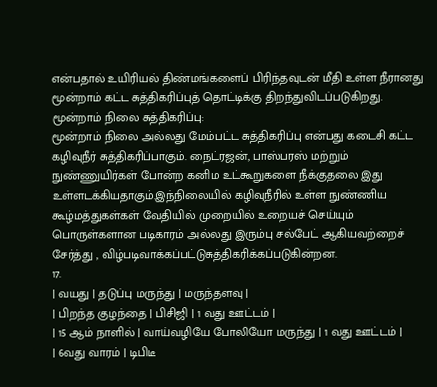என்பதால் உயிரியல் திண்மங்களைப் பிரிந்தவுடன் மீதி உள்ள நீரானது மூன்றாம் கட்ட சுத்திகரிப்புத் தொட்டிக்கு திறந்துவிடப்படுகிறது.
மூன்றாம் நிலை சுத்திகரிப்பு:
மூன்றாம் நிலை அல்லது மேம்பட்ட சுத்திகரிப்பு என்பது கடைசி கட்ட கழிவுநீர் சுத்திகரிப்பாகும். நைட்ரஜன், பாஸ்பரஸ் மற்றும் நுண்ணுயிர்கள் போன்ற கனிம உட்கூறுகளை நீக்குதலை இது உள்ளடக்கியதாகும்.இந்நிலையில் கழிவுநீரில் உள்ள நுண்ணிய கூழ்மத்துகள்கள் வேதியில் முறையில் உறையச் செய்யும் பொருள்களான படிகாரம் அல்லது இரும்பு சல்பேட் ஆகியவற்றைச் சேர்த்து , விழ்படிவாக்கப்பட்டுசுத்திகரிக்கப்படுகின்றன.
17.
| வயது | தடுப்பு மருந்து | மருந்தளவு |
| பிறந்த குழந்தை | பிசிஜி | 1 வது ஊட்டம் |
| 15 ஆம் நாளில் | வாய்வழியே போலியோ மருந்து | 1 வது ஊட்டம் |
| 6வது வாரம் | டிபிடீ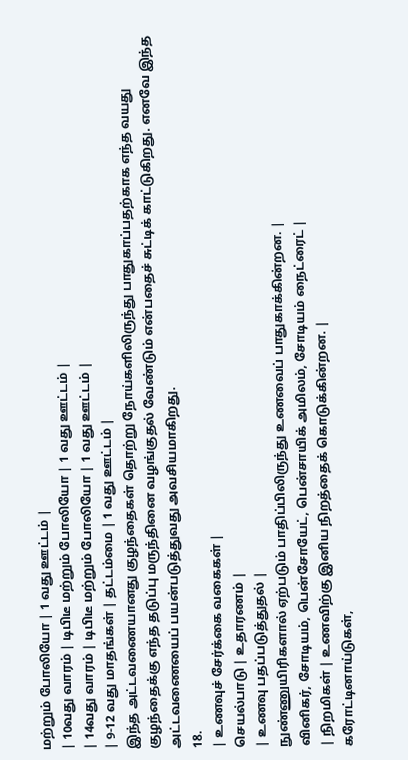மற்றும் போலியோ | 1 வது ஊட்டம் |
| 10வது வாரம் | டிபிடீ மற்றும் போலியோ | 1 வது ஊட்டம் |
| 14வது வாரம் | டிபிடீ மற்றும் போலியோ | 1 வது ஊட்டம் |
| 9-12 வது மாதங்கள் | தட்டம்மை | 1 வது ஊட்டம் |
இந்த அட்டவணையானது குழந்தைகள் தொற்று நோய்களிலிருந்து பாதுகாப்பதற்காக எந்த வயது குழந்தைக்கு எந்த தடுப்பு மருந்தினை வழங்குதல் வேண்டும் என்பதைச் சுட்டிக் காட்டுகிறது. எனவே இந்த அட்டவணையைப் பயன்படுத்துவது அவசியமாகிறது.
18.
| உணவுச் சேர்க்கை வகைகள் |
செயல்பாடு | உதாரணம் |
| உணவு பதப்படுத்துதல் |
நுண்ணுயிரிகளால் ஏற்படும் பாதிப்பிலிருந்து உணவைப் பாதுகாக்கின்றன. |
வினிகர், சோடியம், பென்சோயேட், பென்சாயிக் அமிலம், சோடியம் நைட்ரைட் |
| நிறமிகள் | உணவிற்கு இனிய நிறத்தைக் கொடுக்கின்றன. |
கரோட்டினாய்டுகள்,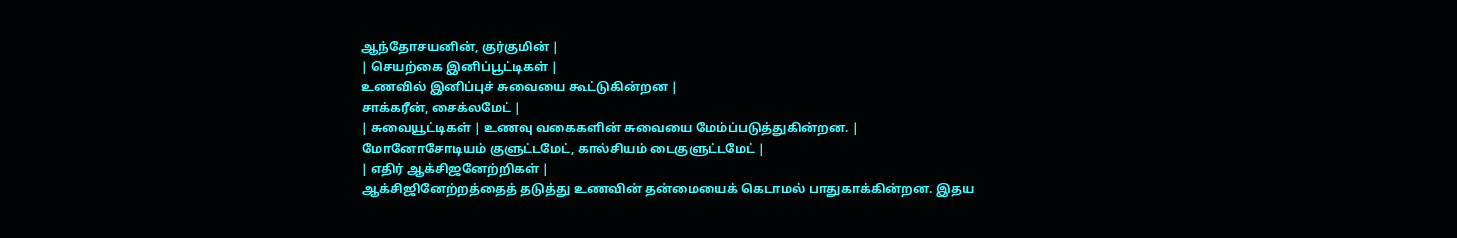ஆந்தோசயனின், குர்குமின் |
| செயற்கை இனிப்பூட்டிகள் |
உணவில் இனிப்புச் சுவையை கூட்டுகின்றன |
சாக்கரீன், சைக்லமேட் |
| சுவையூட்டிகள் | உணவு வகைகளின் சுவையை மேம்ப்படுத்துகின்றன. |
மோனோசோடியம் குளுட்டமேட், கால்சியம் டைகுளுட்டமேட் |
| எதிர் ஆக்சிஜனேற்றிகள் |
ஆக்சிஜினேற்றத்தைத் தடுத்து உணவின் தன்மையைக் கெடாமல் பாதுகாக்கின்றன. இதய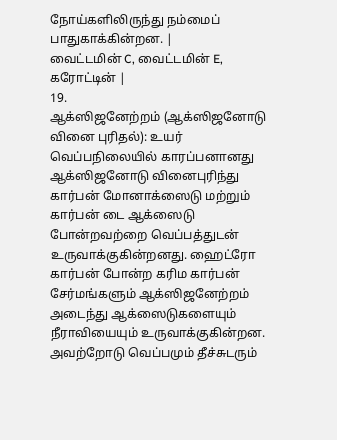நோய்களிலிருந்து நம்மைப் பாதுகாக்கின்றன. |
வைட்டமின் C, வைட்டமின் E, கரோட்டின் |
19.
ஆக்ஸிஜனேற்றம் (ஆக்ஸிஜனோடு வினை புரிதல்): உயர் வெப்பநிலையில் காரப்பனானது ஆக்ஸிஜனோடு வினைபுரிந்து கார்பன் மோனாக்ஸைடு மற்றும் கார்பன் டை ஆக்ஸைடு போன்றவற்றை வெப்பத்துடன் உருவாக்குகின்றனது. ஹைட்ரோ கார்பன் போன்ற கரிம கார்பன் சேர்மங்களும் ஆக்ஸிஜனேற்றம் அடைந்து ஆக்ஸைடுகளையும் நீராவியையும் உருவாக்குகின்றன. அவற்றோடு வெப்பமும் தீச்சுடரும்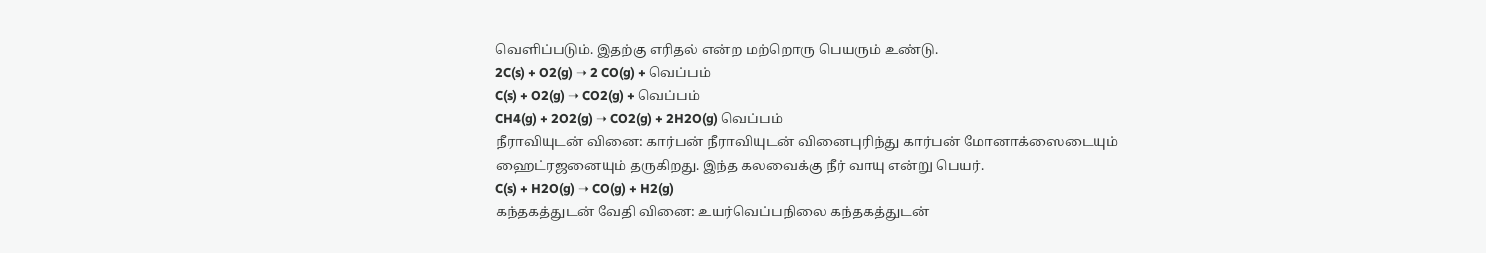வெளிப்படும். இதற்கு எரிதல் என்ற மற்றொரு பெயரும் உண்டு.
2C(s) + O2(g) ➝ 2 CO(g) + வெப்பம்
C(s) + O2(g) ➝ CO2(g) + வெப்பம்
CH4(g) + 2O2(g) ➝ CO2(g) + 2H2O(g) வெப்பம்
நீராவியுடன் வினை: கார்பன் நீராவியுடன் வினைபுரிந்து கார்பன் மோனாக்ஸைடையும் ஹைட்ரஜனையும் தருகிறது. இந்த கலவைக்கு நீர் வாயு என்று பெயர்.
C(s) + H2O(g) ➝ CO(g) + H2(g)
கந்தகத்துடன் வேதி வினை: உயர்வெப்பநிலை கந்தகத்துடன்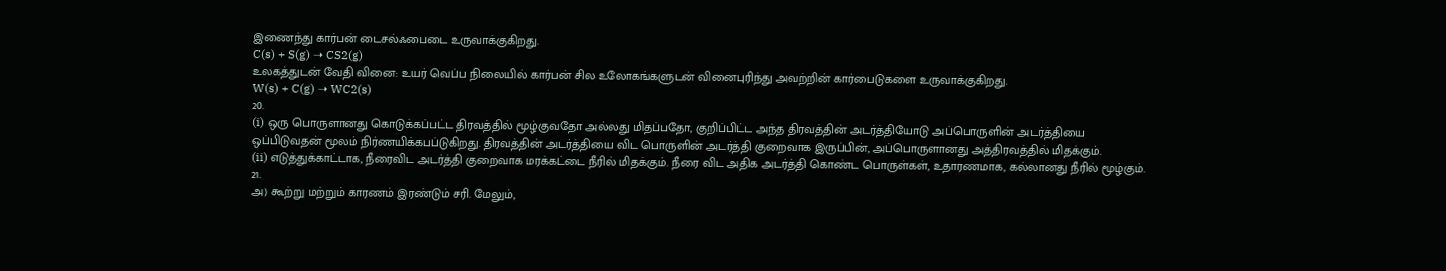இணைந்து கார்பன் டைசல்ஃபைடை உருவாக்குகிறது.
C(s) + S(g) ➝ CS2(g)
உலகத்துடன் வேதி வினை: உயர் வெப்ப நிலையில் கார்பன் சில உலோகங்களுடன் வினைபுரிந்து அவற்றின் கார்பைடுகளை உருவாக்குகிறது.
W(s) + C(g) ➝ WC2(s)
20.
(i) ஒரு பொருளானது கொடுக்கப்பட்ட திரவத்தில் மூழ்குவதோ அல்லது மிதப்பதோ, குறிப்பிட்ட அந்த திரவத்தின் அடர்த்தியோடு அப்பொருளின் அடர்த்தியை ஒப்பிடுவதன் மூலம் நிர்ணயிக்கபப்டுகிறது. திரவத்தின் அடர்த்தியை விட பொருளின் அடர்த்தி குறைவாக இருப்பின், அப்பொருளானது அத்திரவத்தில் மிதக்கும்.
(ii) எடுத்துக்காட்டாக, நீரைவிட அடர்த்தி குறைவாக மரக்கட்டை நீரில் மிதக்கும். நீரை விட அதிக அடர்த்தி கொண்ட பொருள்கள், உதாரணமாக, கல்லானது நீரில் மூழ்கும்.
21.
அ) கூற்று மற்றும் காரணம் இரண்டும் சரி. மேலும்,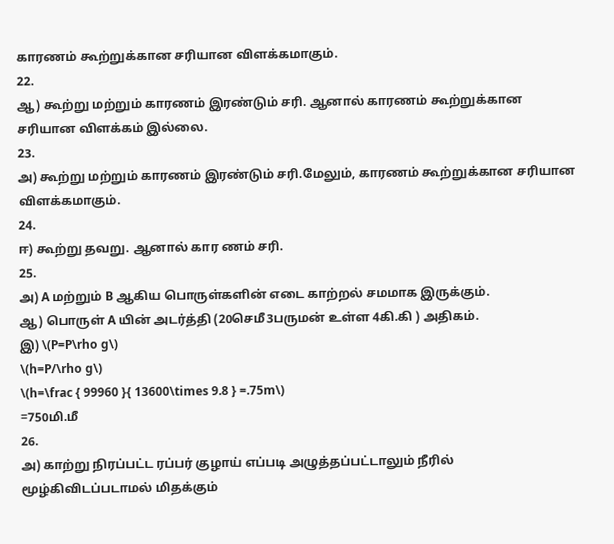காரணம் கூற்றுக்கான சரியான விளக்கமாகும்.
22.
ஆ) கூற்று மற்றும் காரணம் இரண்டும் சரி. ஆனால் காரணம் கூற்றுக்கான சரியான விளக்கம் இல்லை.
23.
அ) கூற்று மற்றும் காரணம் இரண்டும் சரி.மேலும், காரணம் கூற்றுக்கான சரியான விளக்கமாகும்.
24.
ஈ) கூற்று தவறு. ஆனால் கார ணம் சரி.
25.
அ) A மற்றும் B ஆகிய பொருள்களின் எடை காற்றல் சமமாக இருக்கும்.
ஆ) பொருள் A யின் அடர்த்தி (20செமீ3பருமன் உள்ள 4கி.கி ) அதிகம்.
இ) \(P=P\rho g\)
\(h=P/\rho g\)
\(h=\frac { 99960 }{ 13600\times 9.8 } =.75m\)
=750மி.மீ
26.
அ) காற்று நிரப்பட்ட ரப்பர் குழாய் எப்படி அழுத்தப்பட்டாலும் நீரில் மூழ்கிவிடப்படாமல் மிதக்கும்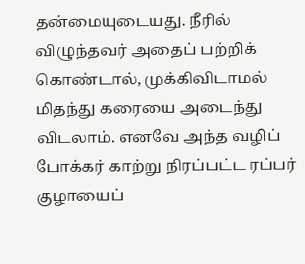தன்மையுடையது. நீரில் விழுந்தவர் அதைப் பற்றிக் கொண்டால், முக்கிவிடாமல் மிதந்து கரையை அடைந்து விடலாம். எனவே அந்த வழிப் போக்கர் காற்று நிரப்பட்ட ரப்பர் குழாயைப்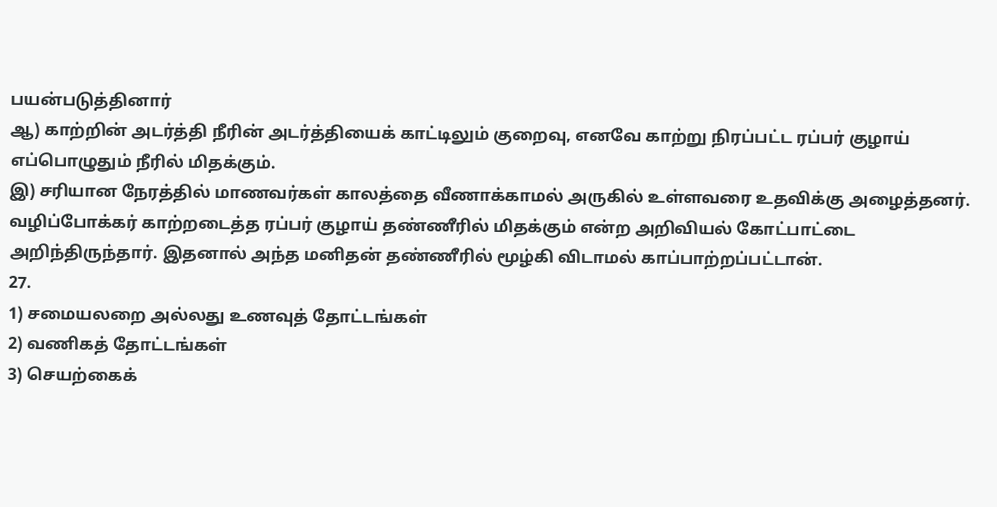பயன்படுத்தினார்
ஆ) காற்றின் அடர்த்தி நீரின் அடர்த்தியைக் காட்டிலும் குறைவு, எனவே காற்று நிரப்பட்ட ரப்பர் குழாய் எப்பொழுதும் நீரில் மிதக்கும்.
இ) சரியான நேரத்தில் மாணவர்கள் காலத்தை வீணாக்காமல் அருகில் உள்ளவரை உதவிக்கு அழைத்தனர். வழிப்போக்கர் காற்றடைத்த ரப்பர் குழாய் தண்ணீரில் மிதக்கும் என்ற அறிவியல் கோட்பாட்டை அறிந்திருந்தார். இதனால் அந்த மனிதன் தண்ணீரில் மூழ்கி விடாமல் காப்பாற்றப்பட்டான்.
27.
1) சமையலறை அல்லது உணவுத் தோட்டங்கள்
2) வணிகத் தோட்டங்கள்
3) செயற்கைக்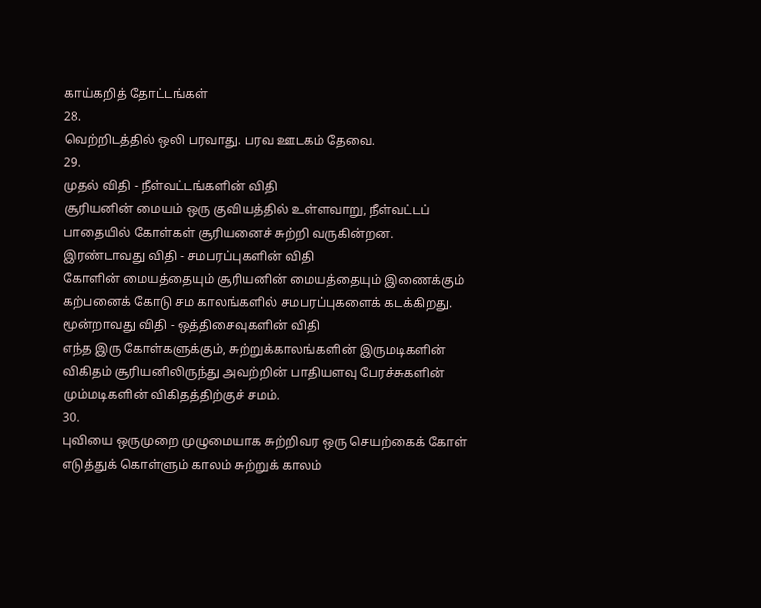காய்கறித் தோட்டங்கள்
28.
வெற்றிடத்தில் ஒலி பரவாது. பரவ ஊடகம் தேவை.
29.
முதல் விதி - நீள்வட்டங்களின் விதி
சூரியனின் மையம் ஒரு குவியத்தில் உள்ளவாறு, நீள்வட்டப் பாதையில் கோள்கள் சூரியனைச் சுற்றி வருகின்றன.
இரண்டாவது விதி - சமபரப்புகளின் விதி
கோளின் மையத்தையும் சூரியனின் மையத்தையும் இணைக்கும் கற்பனைக் கோடு சம காலங்களில் சமபரப்புகளைக் கடக்கிறது.
மூன்றாவது விதி - ஒத்திசைவுகளின் விதி
எந்த இரு கோள்களுக்கும், சுற்றுக்காலங்களின் இருமடிகளின் விகிதம் சூரியனிலிருந்து அவற்றின் பாதியளவு பேரச்சுகளின் மும்மடிகளின் விகிதத்திற்குச் சமம்.
30.
புவியை ஒருமுறை முழுமையாக சுற்றிவர ஒரு செயற்கைக் கோள் எடுத்துக் கொள்ளும் காலம் சுற்றுக் காலம்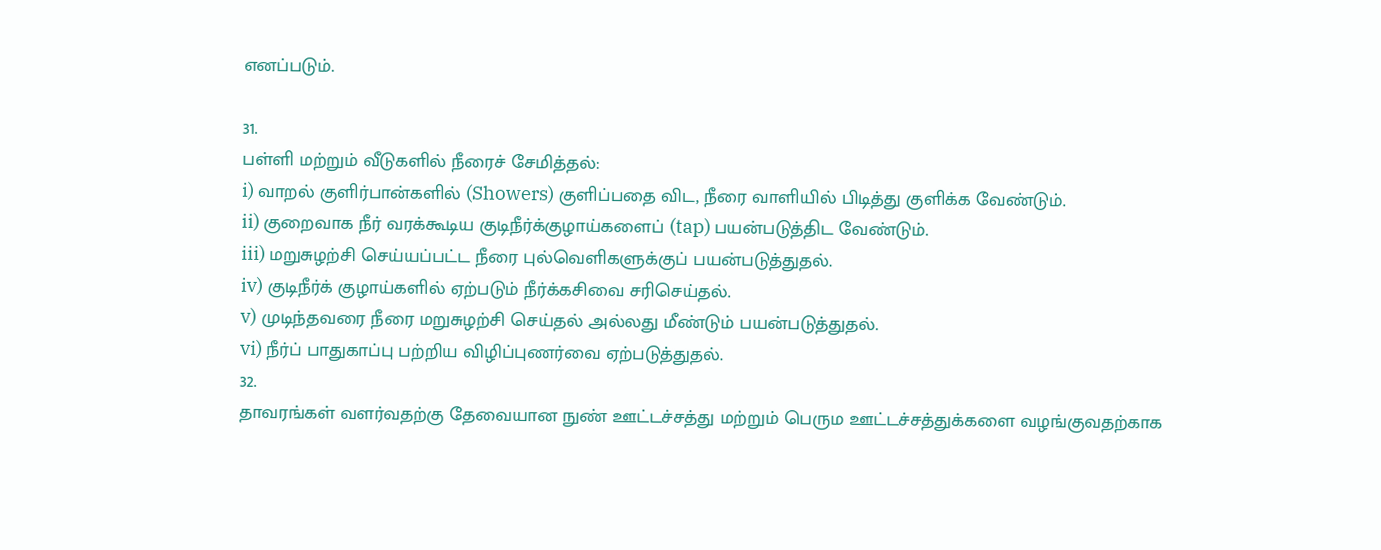எனப்படும்.

31.
பள்ளி மற்றும் வீடுகளில் நீரைச் சேமித்தல்:
i) வாறல் குளிர்பான்களில் (Showers) குளிப்பதை விட, நீரை வாளியில் பிடித்து குளிக்க வேண்டும்.
ii) குறைவாக நீர் வரக்கூடிய குடிநீர்க்குழாய்களைப் (tap) பயன்படுத்திட வேண்டும்.
iii) மறுசுழற்சி செய்யப்பட்ட நீரை புல்வெளிகளுக்குப் பயன்படுத்துதல்.
iv) குடிநீர்க் குழாய்களில் ஏற்படும் நீர்க்கசிவை சரிசெய்தல்.
v) முடிந்தவரை நீரை மறுசுழற்சி செய்தல் அல்லது மீண்டும் பயன்படுத்துதல்.
vi) நீர்ப் பாதுகாப்பு பற்றிய விழிப்புணர்வை ஏற்படுத்துதல்.
32.
தாவரங்கள் வளர்வதற்கு தேவையான நுண் ஊட்டச்சத்து மற்றும் பெரும ஊட்டச்சத்துக்களை வழங்குவதற்காக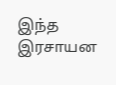இந்த இரசாயன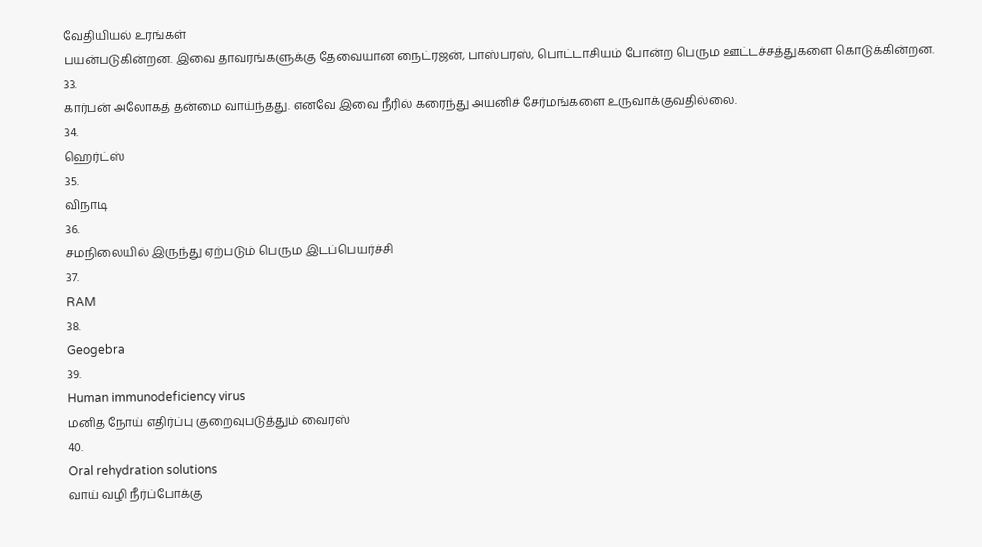வேதியியல் உரங்கள்
பயன்படுகின்றன. இவை தாவரங்களுக்கு தேவையான நைட்ரஜன், பாஸ்பரஸ், பொட்டாசியம் போன்ற பெரும ஊட்டச்சத்துகளை கொடுக்கின்றன.
33.
கார்பன் அலோகத் தன்மை வாய்ந்தது. எனவே இவை நீரில் கரைந்து அயனிச் சேர்மங்களை உருவாக்குவதில்லை.
34.
ஹெர்ட்ஸ்
35.
விநாடி
36.
சமநிலையில் இருந்து ஏற்படும் பெரும இடப்பெயர்ச்சி
37.
RAM
38.
Geogebra
39.
Human immunodeficiency virus
மனித நோய் எதிர்ப்பு குறைவுபடுத்தும் வைரஸ்
40.
Oral rehydration solutions
வாய் வழி நீர்ப்போக்கு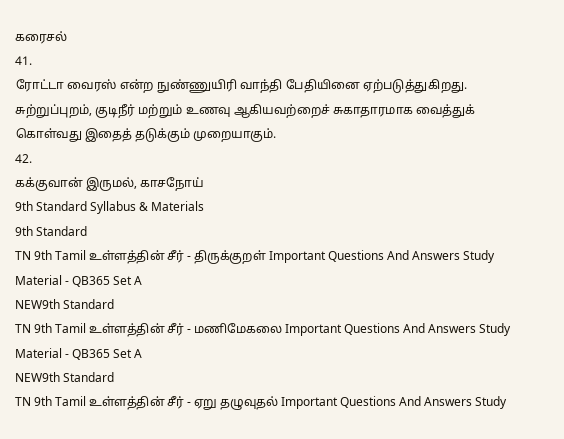கரைசல்
41.
ரோட்டா வைரஸ் என்ற நுண்ணுயிரி வாந்தி பேதியினை ஏற்படுத்துகிறது.
சுற்றுப்புறம், குடிநீர் மற்றும் உணவு ஆகியவற்றைச் சுகாதாரமாக வைத்துக் கொள்வது இதைத் தடுக்கும் முறையாகும்.
42.
கக்குவான் இருமல், காசநோய்
9th Standard Syllabus & Materials
9th Standard
TN 9th Tamil உள்ளத்தின் சீர் - திருக்குறள் Important Questions And Answers Study Material - QB365 Set A
NEW9th Standard
TN 9th Tamil உள்ளத்தின் சீர் - மணிமேகலை Important Questions And Answers Study Material - QB365 Set A
NEW9th Standard
TN 9th Tamil உள்ளத்தின் சீர் - ஏறு தழுவுதல் Important Questions And Answers Study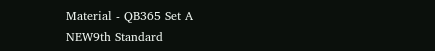Material - QB365 Set A
NEW9th Standard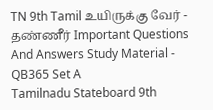TN 9th Tamil உயிருக்கு வேர் - தண்ணீர் Important Questions And Answers Study Material - QB365 Set A
Tamilnadu Stateboard 9th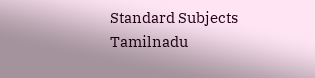Standard Subjects
Tamilnadu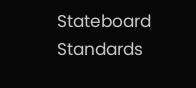Stateboard Standards